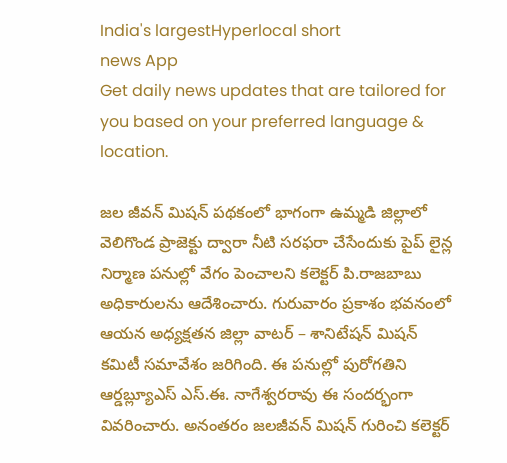India's largestHyperlocal short
news App
Get daily news updates that are tailored for you based on your preferred language & location.

జల జీవన్ మిషన్ పథకంలో భాగంగా ఉమ్మడి జిల్లాలో వెలిగొండ ప్రాజెక్టు ద్వారా నీటి సరఫరా చేసేందుకు పైప్ లైన్ల నిర్మాణ పనుల్లో వేగం పెంచాలని కలెక్టర్ పి.రాజబాబు అధికారులను ఆదేశించారు. గురువారం ప్రకాశం భవనంలో ఆయన అధ్యక్షతన జిల్లా వాటర్ – శానిటేషన్ మిషన్ కమిటీ సమావేశం జరిగింది. ఈ పనుల్లో పురోగతిని ఆర్డబ్ల్యూఎస్ ఎస్.ఈ. నాగేశ్వరరావు ఈ సందర్భంగా వివరించారు. అనంతరం జలజీవన్ మిషన్ గురించి కలెక్టర్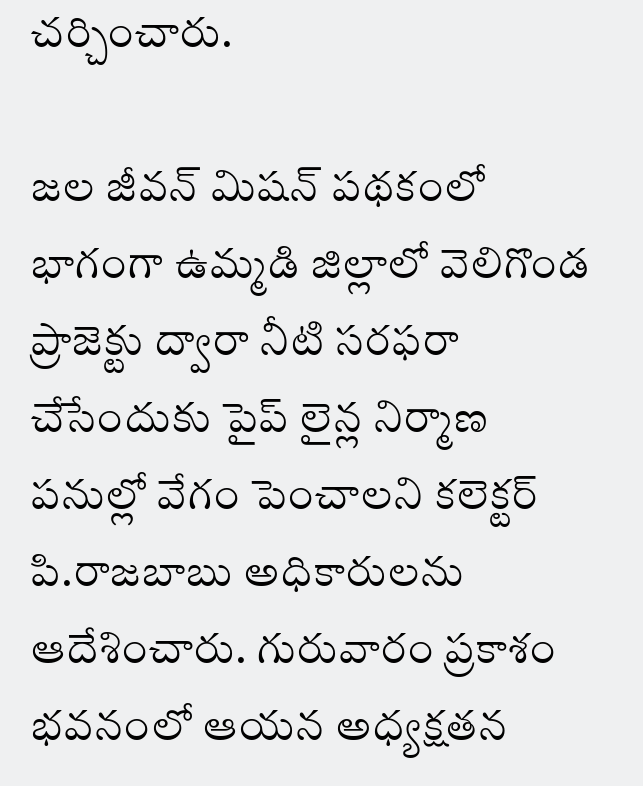చర్చించారు.

జల జీవన్ మిషన్ పథకంలో భాగంగా ఉమ్మడి జిల్లాలో వెలిగొండ ప్రాజెక్టు ద్వారా నీటి సరఫరా చేసేందుకు పైప్ లైన్ల నిర్మాణ పనుల్లో వేగం పెంచాలని కలెక్టర్ పి.రాజబాబు అధికారులను ఆదేశించారు. గురువారం ప్రకాశం భవనంలో ఆయన అధ్యక్షతన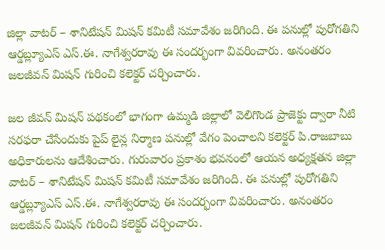జిల్లా వాటర్ – శానిటేషన్ మిషన్ కమిటీ సమావేశం జరిగింది. ఈ పనుల్లో పురోగతిని ఆర్డబ్ల్యూఎస్ ఎస్.ఈ. నాగేశ్వరరావు ఈ సందర్భంగా వివరించారు. అనంతరం జలజీవన్ మిషన్ గురించి కలెక్టర్ చర్చించారు.

జల జీవన్ మిషన్ పథకంలో భాగంగా ఉమ్మడి జిల్లాలో వెలిగొండ ప్రాజెక్టు ద్వారా నీటి సరఫరా చేసేందుకు పైప్ లైన్ల నిర్మాణ పనుల్లో వేగం పెంచాలని కలెక్టర్ పి.రాజబాబు అధికారులను ఆదేశించారు. గురువారం ప్రకాశం భవనంలో ఆయన అధ్యక్షతన జిల్లా వాటర్ – శానిటేషన్ మిషన్ కమిటీ సమావేశం జరిగింది. ఈ పనుల్లో పురోగతిని ఆర్డబ్ల్యూఎస్ ఎస్.ఈ. నాగేశ్వరరావు ఈ సందర్భంగా వివరించారు. అనంతరం జలజీవన్ మిషన్ గురించి కలెక్టర్ చర్చించారు.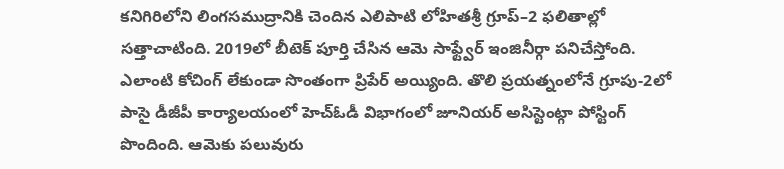కనిగిరిలోని లింగసముద్రానికి చెందిన ఎలిపాటి లోహితశ్రీ గ్రూప్–2 ఫలితాల్లో సత్తాచాటింది. 2019లో బీటెక్ పూర్తి చేసిన ఆమె సాఫ్ట్వేర్ ఇంజినీర్గా పనిచేస్తోంది. ఎలాంటి కోచింగ్ లేకుండా సొంతంగా ప్రిపేర్ అయ్యింది. తొలి ప్రయత్నంలోనే గ్రూపు-2లో పాసై డీజీపీ కార్యాలయంలో హెచ్ఓడీ విభాగంలో జూనియర్ అసిస్టెంట్గా పోస్టింగ్ పొందింది. ఆమెకు పలువురు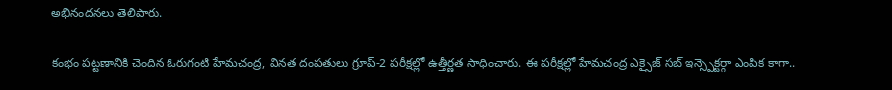అభినందనలు తెలిపారు.

కంభం పట్టణానికి చెందిన ఓరుగంటి హేమచంద్ర, వినత దంపతులు గ్రూప్-2 పరీక్షల్లో ఉత్తీర్ణత సాధించారు. ఈ పరీక్షల్లో హేమచంద్ర ఎక్సైజ్ సబ్ ఇన్స్పెక్టర్గా ఎంపిక కాగా..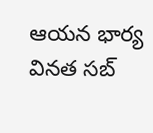ఆయన భార్య వినత సబ్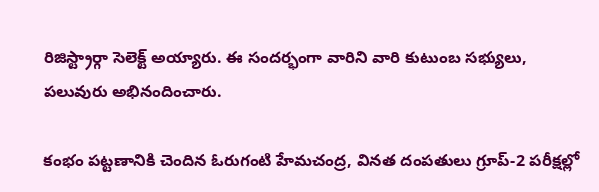రిజిస్ట్రార్గా సెలెక్ట్ అయ్యారు. ఈ సందర్భంగా వారిని వారి కుటుంబ సభ్యులు, పలువురు అభినందించారు.

కంభం పట్టణానికి చెందిన ఓరుగంటి హేమచంద్ర, వినత దంపతులు గ్రూప్-2 పరీక్షల్లో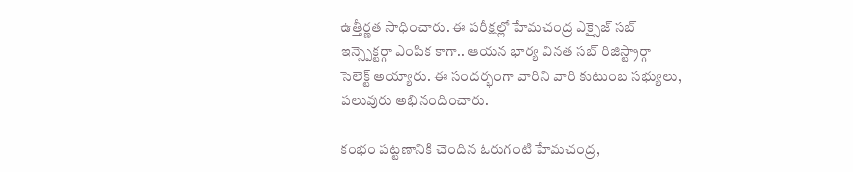ఉత్తీర్ణత సాధించారు. ఈ పరీక్షల్లో హేమచంద్ర ఎక్సైజ్ సబ్ ఇన్స్పెక్టర్గా ఎంపిక కాగా.. ఆయన భార్య వినత సబ్ రిజిస్ట్రార్గా సెలెక్ట్ అయ్యారు. ఈ సందర్భంగా వారిని వారి కుటుంబ సభ్యులు, పలువురు అభినందించారు.

కంభం పట్టణానికి చెందిన ఓరుగంటి హేమచంద్ర,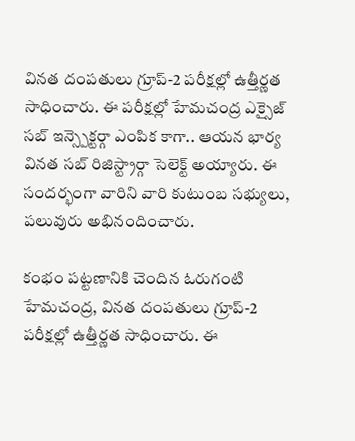వినత దంపతులు గ్రూప్-2 పరీక్షల్లో ఉత్తీర్ణత సాధించారు. ఈ పరీక్షల్లో హేమచంద్ర ఎక్సైజ్ సబ్ ఇన్స్పెక్టర్గా ఎంపిక కాగా.. ఆయన భార్య వినత సబ్ రిజిస్ట్రార్గా సెలెక్ట్ అయ్యారు. ఈ సందర్భంగా వారిని వారి కుటుంబ సభ్యులు, పలువురు అభినందించారు.

కంభం పట్టణానికి చెందిన ఓరుగంటి హేమచంద్ర, వినత దంపతులు గ్రూప్-2 పరీక్షల్లో ఉత్తీర్ణత సాధించారు. ఈ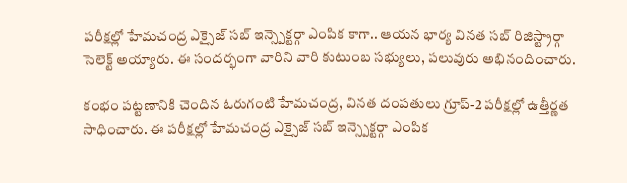పరీక్షల్లో హేమచంద్ర ఎక్సైజ్ సబ్ ఇన్స్పెక్టర్గా ఎంపిక కాగా.. ఆయన భార్య వినత సబ్ రిజిస్ట్రార్గా సెలెక్ట్ అయ్యారు. ఈ సందర్భంగా వారిని వారి కుటుంబ సభ్యులు, పలువురు అభినందించారు.

కంభం పట్టణానికి చెందిన ఓరుగంటి హేమచంద్ర, వినత దంపతులు గ్రూప్-2 పరీక్షల్లో ఉత్తీర్ణత సాధించారు. ఈ పరీక్షల్లో హేమచంద్ర ఎక్సైజ్ సబ్ ఇన్స్పెక్టర్గా ఎంపిక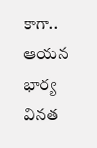కాగా.. ఆయన భార్య వినత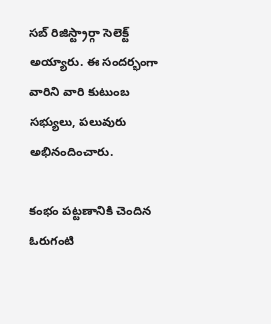సబ్ రిజిస్ట్రార్గా సెలెక్ట్ అయ్యారు. ఈ సందర్భంగా వారిని వారి కుటుంబ సభ్యులు, పలువురు అభినందించారు.

కంభం పట్టణానికి చెందిన ఓరుగంటి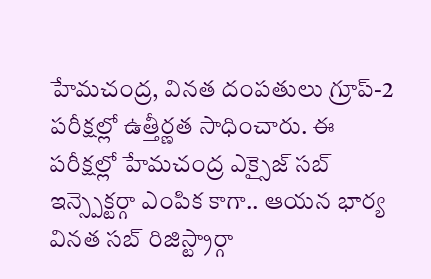హేమచంద్ర, వినత దంపతులు గ్రూప్-2 పరీక్షల్లో ఉత్తీర్ణత సాధించారు. ఈ పరీక్షల్లో హేమచంద్ర ఎక్సైజ్ సబ్ ఇన్స్పెక్టర్గా ఎంపిక కాగా.. ఆయన భార్య వినత సబ్ రిజిస్ట్రార్గా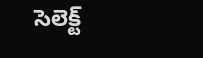సెలెక్ట్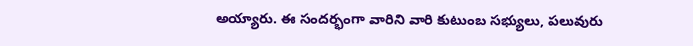అయ్యారు. ఈ సందర్భంగా వారిని వారి కుటుంబ సభ్యులు, పలువురు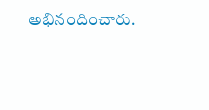అభినందించారు.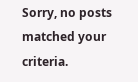Sorry, no posts matched your criteria.